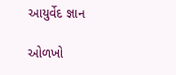આયુર્વેદ જ્ઞાન

ઓળખો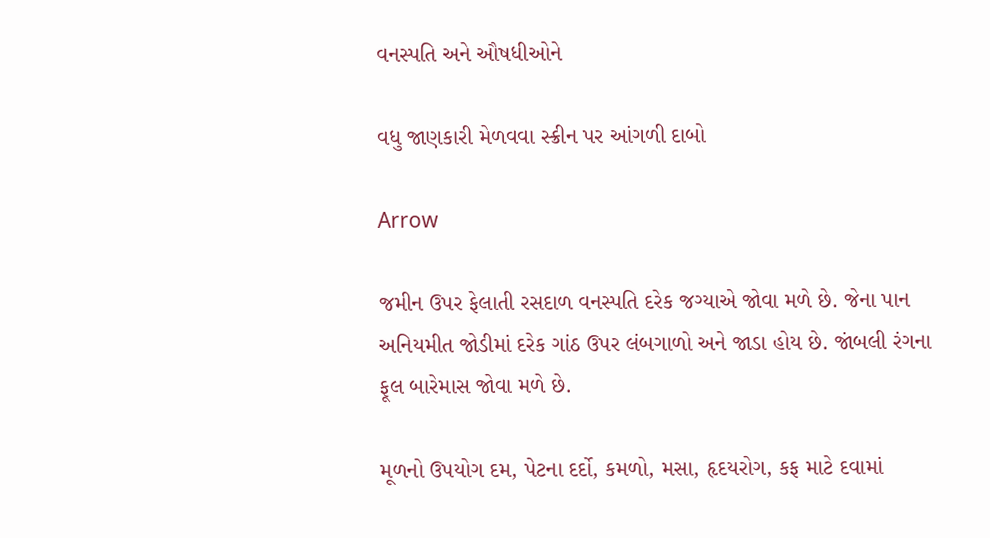વનસ્પતિ અને ઔષધીઓને

વધુ જાણકારી મેળવવા સ્ક્રીન પર આંગળી દાબો

Arrow

જમીન ઉપર ફેલાતી રસદાળ વનસ્પતિ દરેક જગ્યાએ જોવા મળે છે. જેના પાન અનિયમીત જોડીમાં દરેક ગાંઠ ઉપર લંબગાળો અને જાડા હોય છે. જાંબલી રંગના ફૂલ બારેમાસ જોવા મળે છે.

મૂળનો ઉપયોગ દમ, પેટના દર્દો, કમળો, મસા, હૃદયરોગ, કફ માટે દવામાં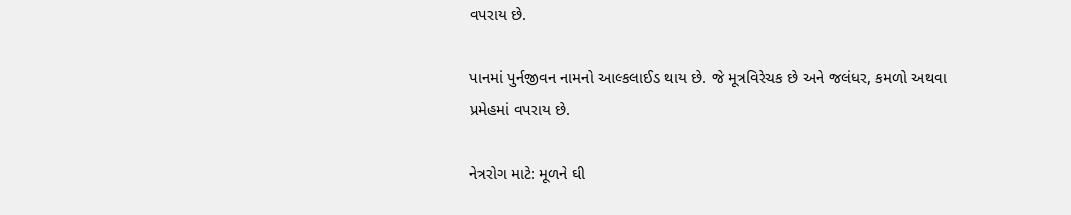વપરાય છે.

પાનમાં પુર્નજીવન નામનો આલ્કલાઈડ થાય છે. જે મૂત્રવિરેચક છે અને જલંધર, કમળો અથવા પ્રમેહમાં વપરાય છે.

નેત્રરોગ માટે: મૂળને ઘી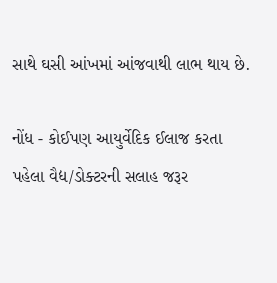સાથે ઘસી આંખમાં આંજવાથી લાભ થાય છે.

નોંધ - કોઈપણ આયુર્વેદિક ઈલાજ કરતા પહેલા વૈદ્ય/ડોક્ટરની સલાહ જરૂર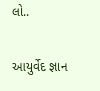લો..

આયુર્વેદ જ્ઞાન